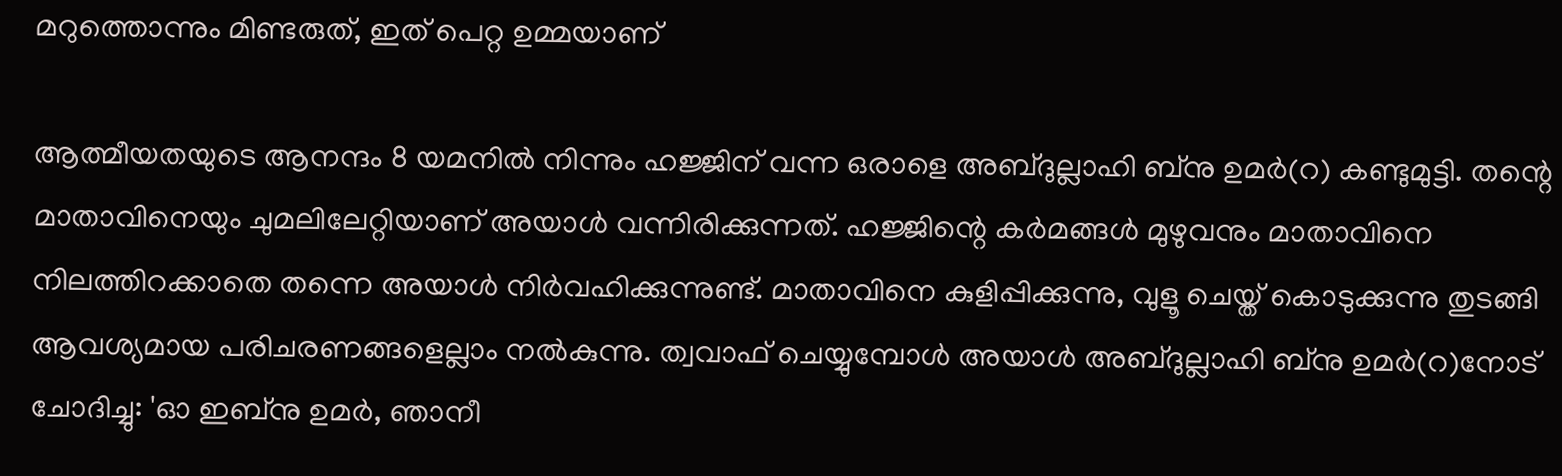മറുത്തൊന്നും മിണ്ടരുത്, ഇത് പെറ്റ ഉമ്മയാണ്

ആത്മീയതയുടെ ആനന്ദം 8 യമനില്‍ നിന്നും ഹജ്ജിന് വന്ന ഒരാളെ അബ്ദുല്ലാഹി ബ്‌നു ഉമര്‍(റ) കണ്ടുമുട്ടി. തന്റെ മാതാവിനെയും ചുമലിലേറ്റിയാണ് അയാള്‍ വന്നിരിക്കുന്നത്. ഹജ്ജിന്റെ കര്‍മങ്ങള്‍ മുഴുവനും മാതാവിനെ നിലത്തിറക്കാതെ തന്നെ അയാള്‍ നിര്‍വഹിക്കുന്നുണ്ട്. മാതാവിനെ കുളിപ്പിക്കുന്നു, വുളൂ ചെയ്ത് കൊടുക്കുന്നു തുടങ്ങി ആവശ്യമായ പരിചരണങ്ങളെല്ലാം നല്‍കുന്നു. ത്വവാഫ് ചെയ്യുമ്പോള്‍ അയാള്‍ അബ്ദുല്ലാഹി ബ്‌നു ഉമര്‍(റ)നോട് ചോദിച്ചു: 'ഓ ഇബ്‌നു ഉമര്‍, ഞാനീ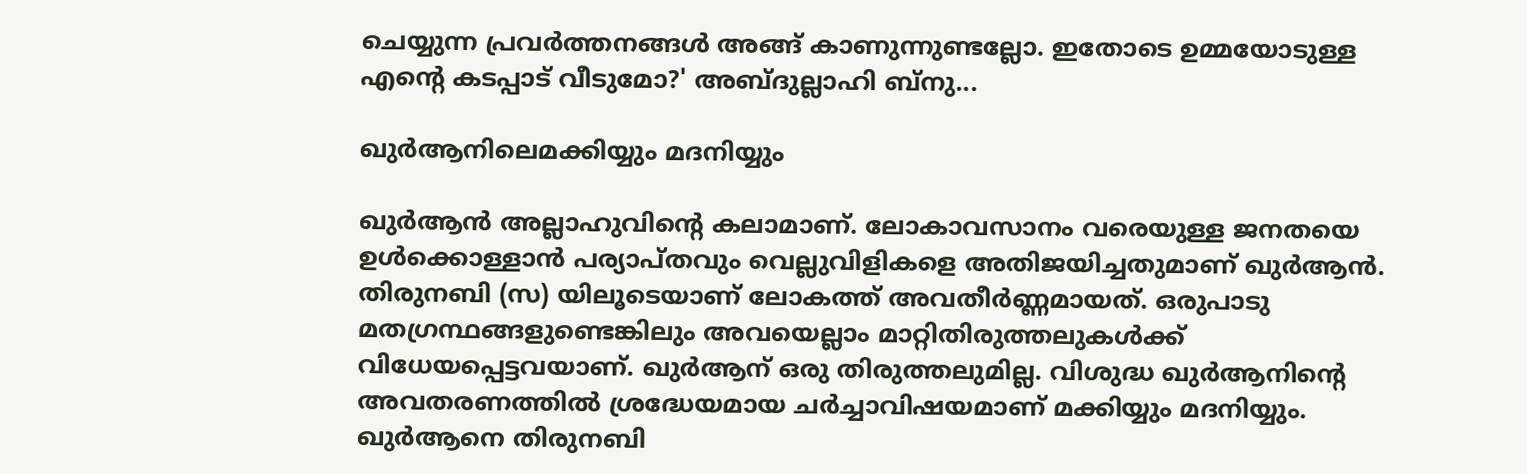ചെയ്യുന്ന പ്രവര്‍ത്തനങ്ങള്‍ അങ്ങ് കാണുന്നുണ്ടല്ലോ. ഇതോടെ ഉമ്മയോടുള്ള എന്റെ കടപ്പാട് വീടുമോ?' അബ്ദുല്ലാഹി ബ്‌നു...

ഖുര്‍ആനിലെമക്കിയ്യും മദനിയ്യും

ഖുര്‍ആന്‍ അല്ലാഹുവിന്റെ കലാമാണ്. ലോകാവസാനം വരെയുള്ള ജനതയെ ഉള്‍ക്കൊള്ളാന്‍ പര്യാപ്തവും വെല്ലുവിളികളെ അതിജയിച്ചതുമാണ് ഖുര്‍ആന്‍. തിരുനബി (സ) യിലൂടെയാണ് ലോകത്ത് അവതീര്‍ണ്ണമായത്. ഒരുപാടു മതഗ്രന്ഥങ്ങളുണ്ടെങ്കിലും അവയെല്ലാം മാറ്റിതിരുത്തലുകള്‍ക്ക് വിധേയപ്പെട്ടവയാണ്. ഖുര്‍ആന് ഒരു തിരുത്തലുമില്ല. വിശുദ്ധ ഖുര്‍ആനിന്റെ അവതരണത്തില്‍ ശ്രദ്ധേയമായ ചര്‍ച്ചാവിഷയമാണ് മക്കിയ്യും മദനിയ്യും. ഖുര്‍ആനെ തിരുനബി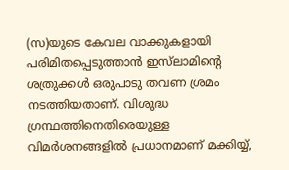(സ)യുടെ കേവല വാക്കുകളായി പരിമിതപ്പെടുത്താന്‍ ഇസ്‌ലാമിന്റെ ശത്രുക്കള്‍ ഒരുപാടു തവണ ശ്രമം നടത്തിയതാണ്. വിശുദ്ധ ഗ്രന്ഥത്തിനെതിരെയുള്ള വിമര്‍ശനങ്ങളില്‍ പ്രധാനമാണ് മക്കിയ്യ്,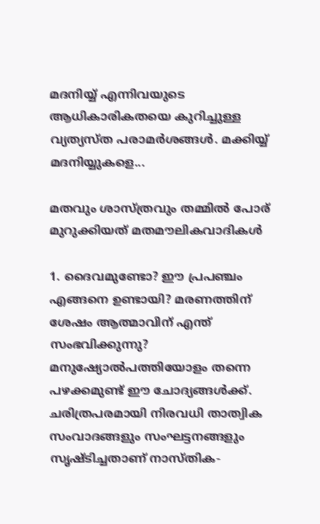മദനിയ്യ് എന്നിവയുടെ ആധികാരികതയെ കുറിച്ചുള്ള വ്യത്യസ്ത പരാമര്‍ശങ്ങള്‍. മക്കിയ്യ് മദനിയ്യുകളെ...

മതവും ശാസ്ത്രവും തമ്മില്‍ പോര് മുറുക്കിയത് മതമൗലികവാദികള്‍

1. ദൈവമുണ്ടോ? ഈ പ്രപഞ്ചം എങ്ങനെ ഉണ്ടായി? മരണത്തിന് ശേഷം ആത്മാവിന് എന്ത് സംഭവിക്കുന്നു? മനുഷ്യോല്‍പത്തിയോളം തന്നെ പഴക്കമുണ്ട് ഈ ചോദ്യങ്ങള്‍ക്ക്. ചരിത്രപരമായി നിരവധി താത്വിക സംവാദങ്ങളും സംഘട്ടനങ്ങളും സൃഷ്ടിച്ചതാണ് നാസ്തിക-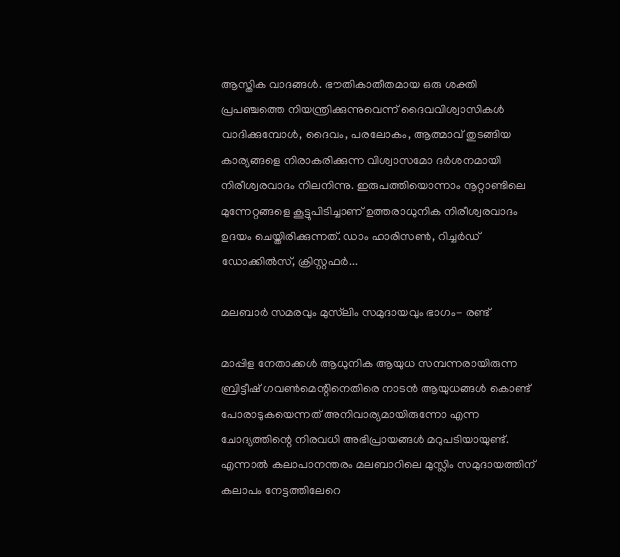ആസ്തിക വാദങ്ങള്‍. ഭൗതികാതീതമായ ഒരു ശക്തി പ്രപഞ്ചത്തെ നിയന്ത്രിക്കുന്നുവെന്ന് ദൈവവിശ്വാസികള്‍ വാദിക്കുമ്പോള്‍, ദൈവം, പരലോകം, ആത്മാവ് തുടങ്ങിയ കാര്യങ്ങളെ നിരാകരിക്കുന്ന വിശ്വാസമോ ദര്‍ശനമായി നിരീശ്വരവാദം നിലനിന്നു. ഇരുപത്തിയൊന്നാം നൂറ്റാണ്ടിലെ മുന്നേറ്റങ്ങളെ കൂട്ടുപിടിച്ചാണ് ഉത്തരാധുനിക നിരീശ്വരവാദം ഉദയം ചെയ്തിരിക്കുന്നത്. ഡാം ഹാരിസണ്‍, റിച്ചര്‍ഡ് ഡോക്കില്‍സ്, ക്രിസ്റ്റഫര്‍...

മലബാര്‍ സമരവും മുസ്‌ലിം സമുദായവും ഭാഗം- രണ്ട്

മാപ്പിള നേതാക്കള്‍ ആധുനിക ആയുധ സമ്പന്നരായിരുന്ന ബ്രിട്ടീഷ് ഗവണ്‍മെന്റിനെതിരെ നാടന്‍ ആയുധങ്ങള്‍ കൊണ്ട് പോരാടുകയെന്നത് അനിവാര്യമായിരുന്നോ എന്ന ചോദ്യത്തിന്റെ നിരവധി അഭിപ്രായങ്ങള്‍ മറുപടിയായുണ്ട്. എന്നാല്‍ കലാപാനന്തരം മലബാറിലെ മുസ്ലിം സമുദായത്തിന് കലാപം നേട്ടത്തിലേറെ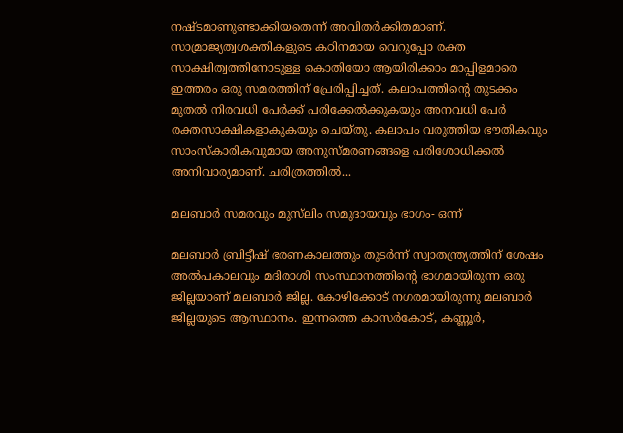നഷ്ടമാണുണ്ടാക്കിയതെന്ന് അവിതര്‍ക്കിതമാണ്. സാമ്രാജ്യത്വശക്തികളുടെ കഠിനമായ വെറുപ്പോ രക്ത സാക്ഷിത്വത്തിനോടുള്ള കൊതിയോ ആയിരിക്കാം മാപ്പിളമാരെ ഇത്തരം ഒരു സമരത്തിന് പ്രേരിപ്പിച്ചത്. കലാപത്തിന്റെ തുടക്കം മുതല്‍ നിരവധി പേര്‍ക്ക് പരിക്കേല്‍ക്കുകയും അനവധി പേര്‍ രക്തസാക്ഷികളാകുകയും ചെയ്തു. കലാപം വരുത്തിയ ഭൗതികവും സാംസ്‌കാരികവുമായ അനുസ്മരണങ്ങളെ പരിശോധിക്കല്‍ അനിവാര്യമാണ്. ചരിത്രത്തില്‍...

മലബാര്‍ സമരവും മുസ്‌ലിം സമുദായവും ഭാഗം- ഒന്ന്

മലബാര്‍ ബ്രിട്ടീഷ് ഭരണകാലത്തും തുടര്‍ന്ന് സ്വാതന്ത്ര്യത്തിന് ശേഷം അല്‍പകാലവും മദിരാശി സംസ്ഥാനത്തിന്റെ ഭാഗമായിരുന്ന ഒരു ജില്ലയാണ് മലബാര്‍ ജില്ല. കോഴിക്കോട് നഗരമായിരുന്നു മലബാര്‍ ജില്ലയുടെ ആസ്ഥാനം. ഇന്നത്തെ കാസര്‍കോട്, കണ്ണൂര്‍,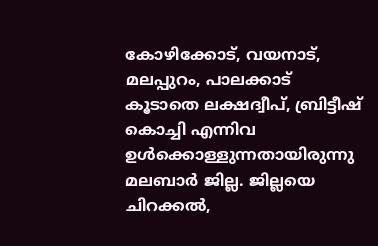കോഴിക്കോട്, വയനാട്, മലപ്പുറം, പാലക്കാട് കൂടാതെ ലക്ഷദ്വീപ്, ബ്രിട്ടീഷ് കൊച്ചി എന്നിവ ഉള്‍ക്കൊള്ളുന്നതായിരുന്നു മലബാര്‍ ജില്ല. ജില്ലയെ ചിറക്കല്‍,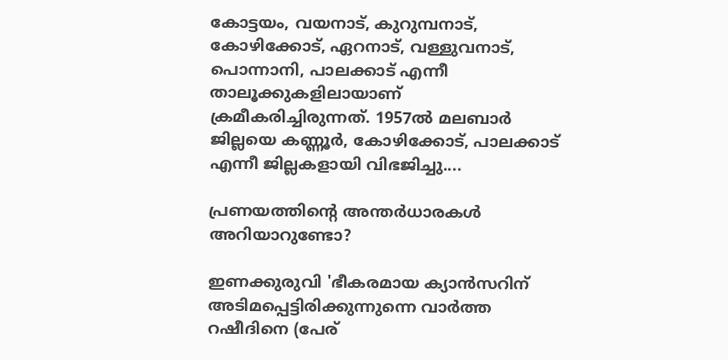കോട്ടയം, വയനാട്, കുറുമ്പനാട്, കോഴിക്കോട്, ഏറനാട്, വള്ളുവനാട്, പൊന്നാനി, പാലക്കാട് എന്നീ താലൂക്കുകളിലായാണ് ക്രമീകരിച്ചിരുന്നത്. 1957ല്‍ മലബാര്‍ ജില്ലയെ കണ്ണൂര്‍, കോഴിക്കോട്, പാലക്കാട് എന്നീ ജില്ലകളായി വിഭജിച്ചു....

പ്രണയത്തിന്റെ അന്തര്‍ധാരകള്‍ അറിയാറുണ്ടോ?

ഇണക്കുരുവി 'ഭീകരമായ ക്യാന്‍സറിന് അടിമപ്പെട്ടിരിക്കുന്നുന്നെ വാര്‍ത്ത റഷീദിനെ (പേര്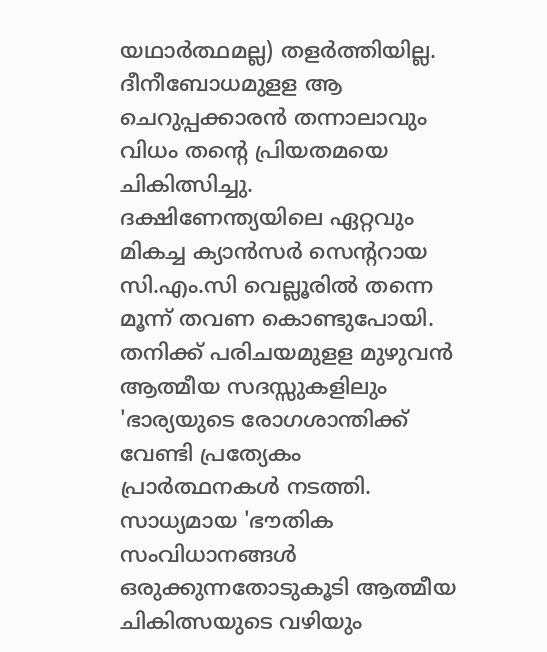യഥാര്‍ത്ഥമല്ല) തളര്‍ത്തിയില്ല. ദീനീബോധമുളള ആ ചെറുപ്പക്കാരന്‍ തന്നാലാവും വിധം തന്റെ പ്രിയതമയെ ചികിത്സിച്ചു. ദക്ഷിണേന്ത്യയിലെ ഏറ്റവും മികച്ച ക്യാന്‍സര്‍ സെന്ററായ സി.എം.സി വെല്ലൂരില്‍ തന്നെ മൂന്ന് തവണ കൊണ്ടുപോയി. തനിക്ക് പരിചയമുളള മുഴുവന്‍ ആത്മീയ സദസ്സുകളിലും 'ഭാര്യയുടെ രോഗശാന്തിക്ക് വേണ്ടി പ്രത്യേകം പ്രാര്‍ത്ഥനകള്‍ നടത്തി. സാധ്യമായ 'ഭൗതിക സംവിധാനങ്ങള്‍ ഒരുക്കുന്നതോടുകൂടി ആത്മീയ ചികിത്സയുടെ വഴിയും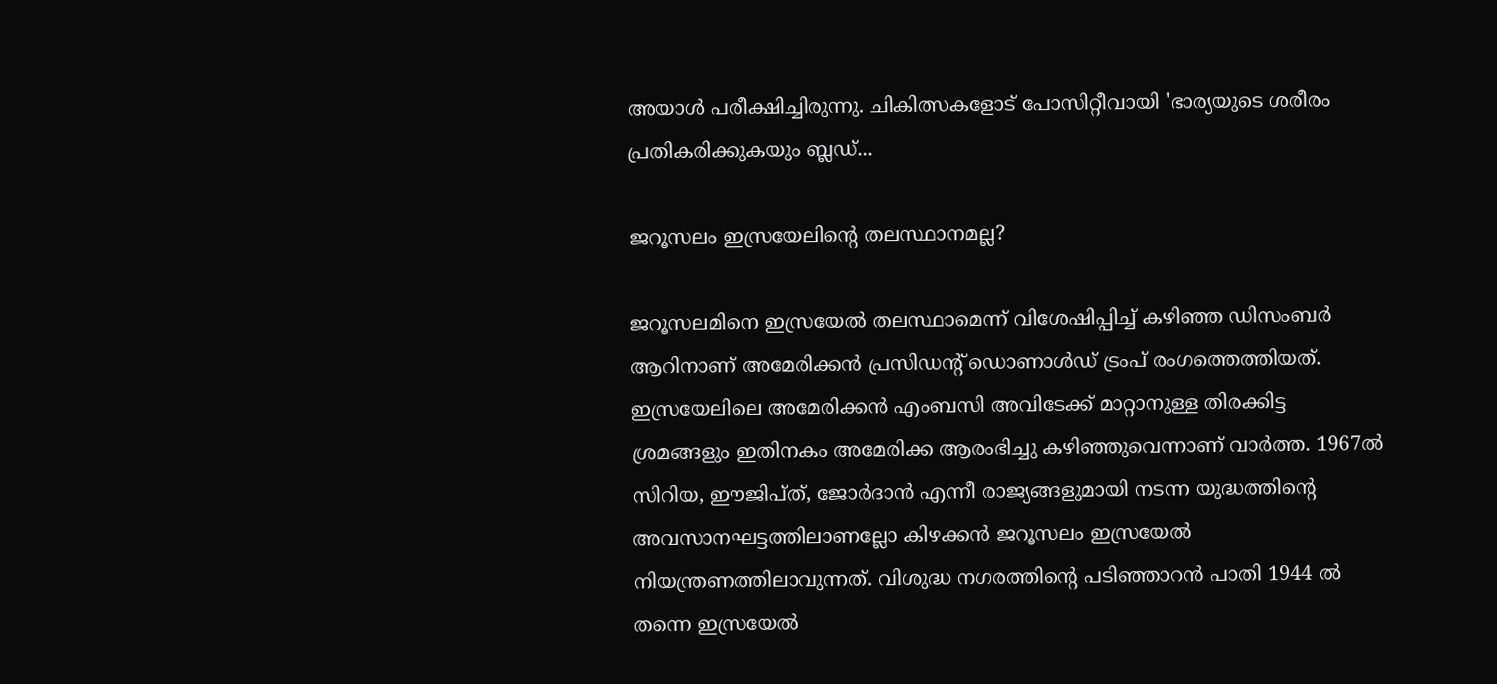അയാള്‍ പരീക്ഷിച്ചിരുന്നു. ചികിത്സകളോട് പോസിറ്റീവായി 'ഭാര്യയുടെ ശരീരം പ്രതികരിക്കുകയും ബ്ലഡ്...

ജറൂസലം ഇസ്രയേലിന്റെ തലസ്ഥാനമല്ല?

ജറൂസലമിനെ ഇസ്രയേല്‍ തലസ്ഥാമെന്ന് വിശേഷിപ്പിച്ച് കഴിഞ്ഞ ഡിസംബര്‍ ആറിനാണ് അമേരിക്കന്‍ പ്രസിഡന്റ് ഡൊണാള്‍ഡ് ട്രംപ് രംഗത്തെത്തിയത്. ഇസ്രയേലിലെ അമേരിക്കന്‍ എംബസി അവിടേക്ക് മാറ്റാനുള്ള തിരക്കിട്ട ശ്രമങ്ങളും ഇതിനകം അമേരിക്ക ആരംഭിച്ചു കഴിഞ്ഞുവെന്നാണ് വാര്‍ത്ത. 1967ല്‍ സിറിയ, ഈജിപ്ത്, ജോര്‍ദാന്‍ എന്നീ രാജ്യങ്ങളുമായി നടന്ന യുദ്ധത്തിന്റെ അവസാനഘട്ടത്തിലാണല്ലോ കിഴക്കന്‍ ജറൂസലം ഇസ്രയേല്‍ നിയന്ത്രണത്തിലാവുന്നത്. വിശുദ്ധ നഗരത്തിന്റെ പടിഞ്ഞാറന്‍ പാതി 1944 ല്‍ തന്നെ ഇസ്രയേല്‍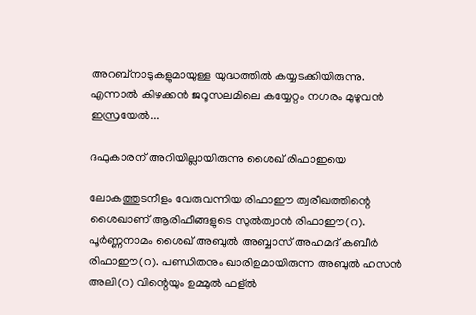അറബ്‌നാടുകളുമായുള്ള യുദ്ധത്തില്‍ കയ്യടക്കിയിരുന്നു. എന്നാല്‍ കിഴക്കന്‍ ജറൂസലമിലെ കയ്യേറ്റം നഗരം മുഴുവന്‍ ഇസ്രയേല്‍...

ദഫുകാരന് അറിയില്ലായിരുന്നു ശൈഖ് രിഫാഇയെ

ലോകത്തുടനീളം വേരുവന്നിയ രിഫാഈ ത്വരീഖത്തിന്റെ ശൈഖാണ് ആരിഫീങ്ങളുടെ സുല്‍ത്വാന്‍ രിഫാഈ(റ). പൂര്‍ണ്ണനാമം ശൈഖ് അബുല്‍ അബ്ബാസ് അഹമദ് കബീര്‍ രിഫാഈ(റ). പണ്ഡിതനും ഖാരിഉമായിരുന്ന അബുല്‍ ഹസന്‍ അലി(റ) വിന്റെയും ഉമ്മുല്‍ ഫള്ല്‍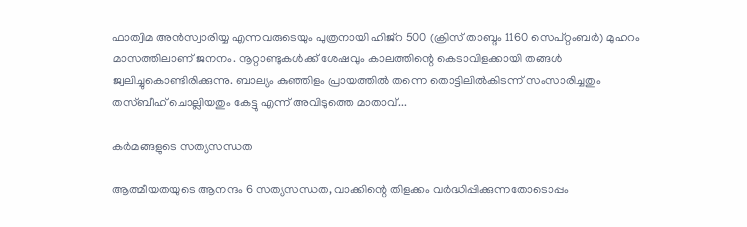ഫാത്വിമ അന്‍സ്വാരിയ്യ എന്നവരുടെയും പുത്രനായി ഹിജ്‌റ 500 (ക്രിസ് താബ്ദം 1160 സെപ്റ്റംബര്‍) മുഹറം മാസത്തിലാണ് ജനനം. നൂറ്റാണ്ടുകള്‍ക്ക് ശേഷവും കാലത്തിന്റെ കെടാവിളക്കായി തങ്ങള്‍ ജ്വലിച്ചുകൊണ്ടിരിക്കുന്നു. ബാല്യം കുഞ്ഞിളം പ്രായത്തില്‍ തന്നെ തൊട്ടിലില്‍കിടന്ന് സംസാരിച്ചതും തസ്ബീഹ് ചൊല്ലിയതും കേട്ടു എന്ന് അവിടുത്തെ മാതാവ്...

കര്‍മങ്ങളുടെ സത്യസന്ധത

ആത്മീയതയുടെ ആനന്ദം 6 സത്യസന്ധത, വാക്കിന്റെ തിളക്കം വര്‍ദ്ധിപ്പിക്കുന്നതോടൊപ്പം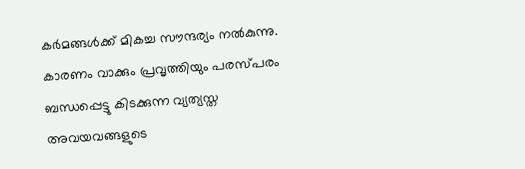കര്‍മങ്ങള്‍ക്ക് മികച്ച സൗന്ദര്യം നല്‍കുന്നു. കാരണം വാക്കും പ്രവൃത്തിയും പരസ്പരം ബന്ധപ്പെട്ടു കിടക്കുന്ന വ്യത്യസ്ത അവയവങ്ങളുടെ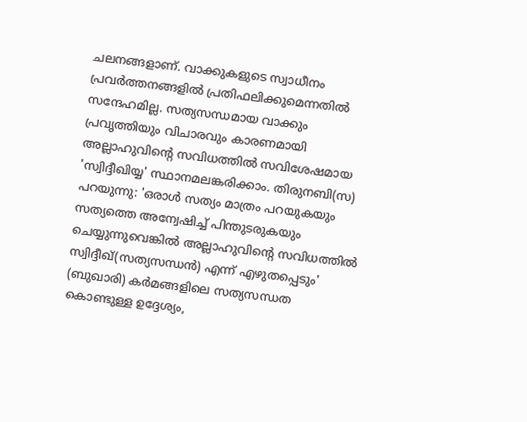ചലനങ്ങളാണ്. വാക്കുകളുടെ സ്വാധീനം പ്രവര്‍ത്തനങ്ങളില്‍ പ്രതിഫലിക്കുമെന്നതില്‍ സന്ദേഹമില്ല. സത്യസന്ധമായ വാക്കും പ്രവൃത്തിയും വിചാരവും കാരണമായി അല്ലാഹുവിന്റെ സവിധത്തില്‍ സവിശേഷമായ 'സ്വിദ്ദീഖിയ്യ' സ്ഥാനമലങ്കരിക്കാം. തിരുനബി(സ) പറയുന്നു: 'ഒരാള്‍ സത്യം മാത്രം പറയുകയും സത്യത്തെ അന്വേഷിച്ച് പിന്തുടരുകയും ചെയ്യുന്നുവെങ്കില്‍ അല്ലാഹുവിന്റെ സവിധത്തില്‍ സ്വിദ്ദീഖ്(സത്യസന്ധന്‍) എന്ന് എഴുതപ്പെടും' (ബുഖാരി) കര്‍മങ്ങളിലെ സത്യസന്ധത കൊണ്ടുള്ള ഉദ്ദേശ്യം,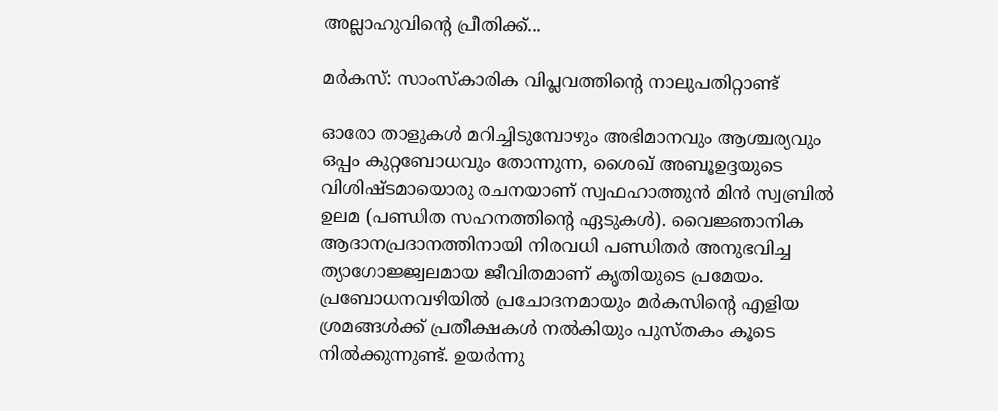അല്ലാഹുവിന്റെ പ്രീതിക്ക്...

മര്‍കസ്: സാംസ്‌കാരിക വിപ്ലവത്തിന്റെ നാലുപതിറ്റാണ്ട്‌

ഓരോ താളുകള്‍ മറിച്ചിടുമ്പോഴും അഭിമാനവും ആശ്ചര്യവും ഒപ്പം കുറ്റബോധവും തോന്നുന്ന, ശൈഖ് അബൂഉദ്ദയുടെ വിശിഷ്ടമായൊരു രചനയാണ് സ്വഫഹാത്തുന്‍ മിന്‍ സ്വബ്രില്‍ ഉലമ (പണ്ഡിത സഹനത്തിന്റെ ഏടുകള്‍). വൈജ്ഞാനിക ആദാനപ്രദാനത്തിനായി നിരവധി പണ്ഡിതര്‍ അനുഭവിച്ച ത്യാഗോജ്ജ്വലമായ ജീവിതമാണ് കൃതിയുടെ പ്രമേയം. പ്രബോധനവഴിയില്‍ പ്രചോദനമായും മര്‍കസിന്റെ എളിയ ശ്രമങ്ങള്‍ക്ക് പ്രതീക്ഷകള്‍ നല്‍കിയും പുസ്തകം കൂടെ നില്‍ക്കുന്നുണ്ട്. ഉയര്‍ന്നു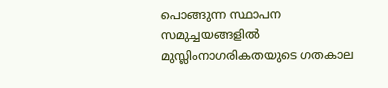പൊങ്ങുന്ന സ്ഥാപന സമുച്ചയങ്ങളില്‍ മുസ്ലിംനാഗരികതയുടെ ഗതകാല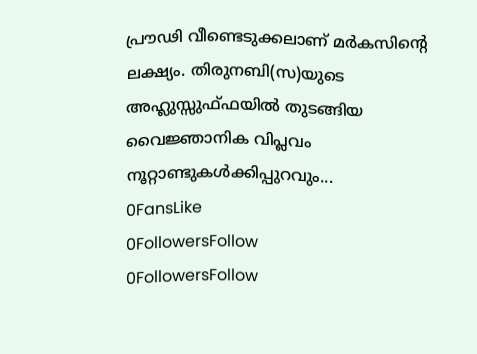പ്രൗഢി വീണ്ടെടുക്കലാണ് മര്‍കസിന്റെ ലക്ഷ്യം. തിരുനബി(സ)യുടെ അഹ്ലുസ്സുഫ്ഫയില്‍ തുടങ്ങിയ വൈജ്ഞാനിക വിപ്ലവം നൂറ്റാണ്ടുകള്‍ക്കിപ്പുറവും...
0FansLike
0FollowersFollow
0FollowersFollow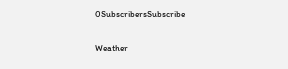0SubscribersSubscribe

Weather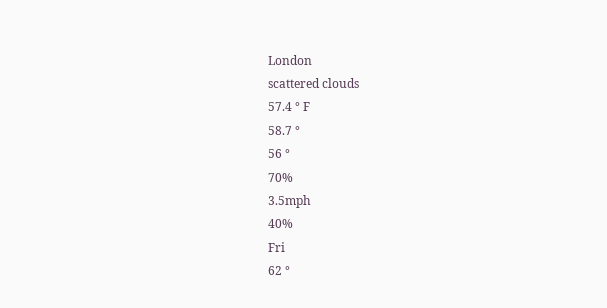London
scattered clouds
57.4 ° F
58.7 °
56 °
70%
3.5mph
40%
Fri
62 °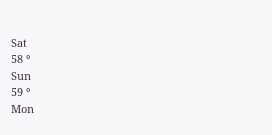Sat
58 °
Sun
59 °
Mon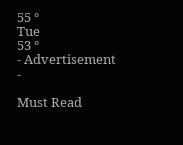55 °
Tue
53 °
- Advertisement -

Must Read